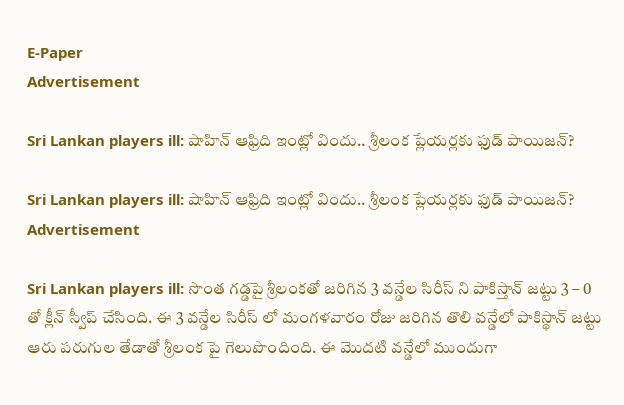E-Paper
Advertisement

Sri Lankan players ill: షాహిన్ ఆఫ్రిది ఇంట్లో విందు.. శ్రీలంక ప్లేయర్లకు ఫుడ్ పాయిజన్?

Sri Lankan players ill: షాహిన్ ఆఫ్రిది ఇంట్లో విందు.. శ్రీలంక ప్లేయర్లకు ఫుడ్ పాయిజన్?
Advertisement

Sri Lankan players ill: సొంత గడ్డపై శ్రీలంకతో జరిగిన 3 వన్డేల సిరీస్ ని పాకిస్తాన్ జట్టు 3 – 0 తో క్లీన్ స్వీప్ చేసింది. ఈ 3 వన్డేల సిరీస్ లో మంగళవారం రోజు జరిగిన తొలి వన్డేలో పాకిస్థాన్ జట్టు ఆరు పరుగుల తేడాతో శ్రీలంక పై గెలుపొందింది. ఈ మొదటి వన్డేలో ముందుగా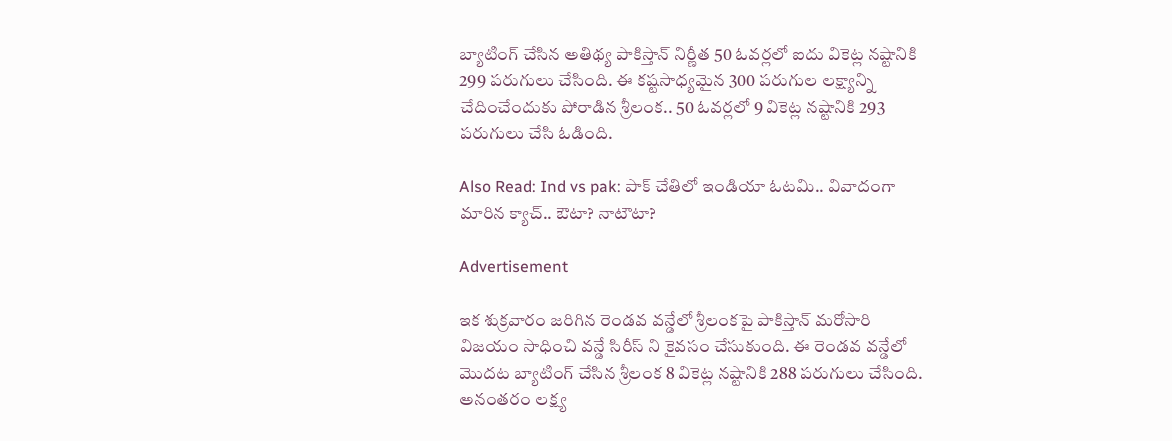బ్యాటింగ్ చేసిన అతిథ్య పాకిస్తాన్ నిర్ణీత 50 ఓవర్లలో ఐదు వికెట్ల నష్టానికి 299 పరుగులు చేసింది. ఈ కష్టసాధ్యమైన 300 పరుగుల లక్ష్యాన్ని చేదించేందుకు పోరాడిన శ్రీలంక.. 50 ఓవర్లలో 9 వికెట్ల నష్టానికి 293 పరుగులు చేసి ఓడింది.

Also Read: Ind vs pak: పాక్ చేతిలో ఇండియా ఓటమి.. వివాదంగా మారిన క్యాచ్.. ఔటా? నాటౌటా?

Advertisement

ఇక శుక్రవారం జరిగిన రెండవ వన్డేలో శ్రీలంకపై పాకిస్తాన్ మరోసారి విజయం సాధించి వన్డే సిరీస్ ని కైవసం చేసుకుంది. ఈ రెండవ వన్డేలో మొదట బ్యాటింగ్ చేసిన శ్రీలంక 8 వికెట్ల నష్టానికి 288 పరుగులు చేసింది. అనంతరం లక్ష్య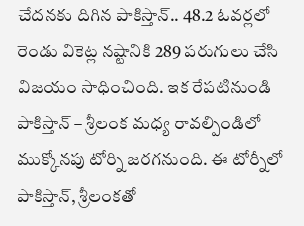చేదనకు దిగిన పాకిస్తాన్.. 48.2 ఓవర్లలో రెండు వికెట్ల నష్టానికి 289 పరుగులు చేసి విజయం సాధించింది. ఇక రేపటినుండి పాకిస్తాన్ – శ్రీలంక మధ్య రావల్పిండిలో ముక్కోనపు టోర్ని జరగనుంది. ఈ టోర్నీలో పాకిస్తాన్, శ్రీలంకతో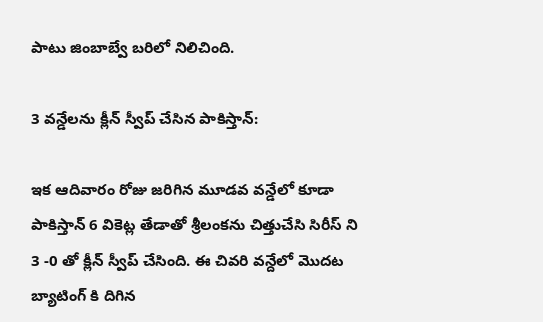పాటు జింబాబ్వే బరిలో నిలిచింది.

3 వన్డేలను క్లీన్ స్వీప్ చేసిన పాకిస్తాన్:

ఇక ఆదివారం రోజు జరిగిన మూడవ వన్డేలో కూడా పాకిస్తాన్ 6 వికెట్ల తేడాతో శ్రీలంకను చిత్తుచేసి సిరీస్ ని 3 -0 తో క్లీన్ స్వీప్ చేసింది. ఈ చివరి వన్దేలో మొదట బ్యాటింగ్ కి దిగిన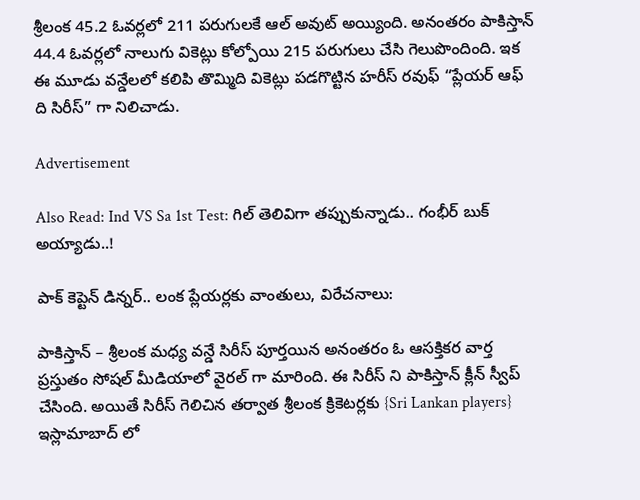శ్రీలంక 45.2 ఓవర్లలో 211 పరుగులకే ఆల్ అవుట్ అయ్యింది. అనంతరం పాకిస్తాన్ 44.4 ఓవర్లలో నాలుగు వికెట్లు కోల్పోయి 215 పరుగులు చేసి గెలుపొందింది. ఇక ఈ మూడు వన్డేలలో కలిపి తొమ్మిది వికెట్లు పడగొట్టిన హరీస్ రవుఫ్ “ప్లేయర్ ఆఫ్ ది సిరీస్” గా నిలిచాడు.

Advertisement

Also Read: Ind VS Sa 1st Test: గిల్ తెలివిగా తప్పుకున్నాడు.. గంభీర్ బుక్ అయ్యాడు..!

పాక్ కెప్టెన్ డిన్నర్.. లంక ప్లేయర్లకు వాంతులు, విరేచనాలు:

పాకిస్తాన్ – శ్రీలంక మధ్య వన్డే సిరీస్ పూర్తయిన అనంతరం ఓ ఆసక్తికర వార్త ప్రస్తుతం సోషల్ మీడియాలో వైరల్ గా మారింది. ఈ సిరీస్ ని పాకిస్తాన్ క్లీన్ స్వీప్ చేసింది. అయితే సిరీస్ గెలిచిన తర్వాత శ్రీలంక క్రికెటర్లకు {Sri Lankan players} ఇస్లామాబాద్ లో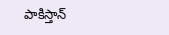పాకిస్తాన్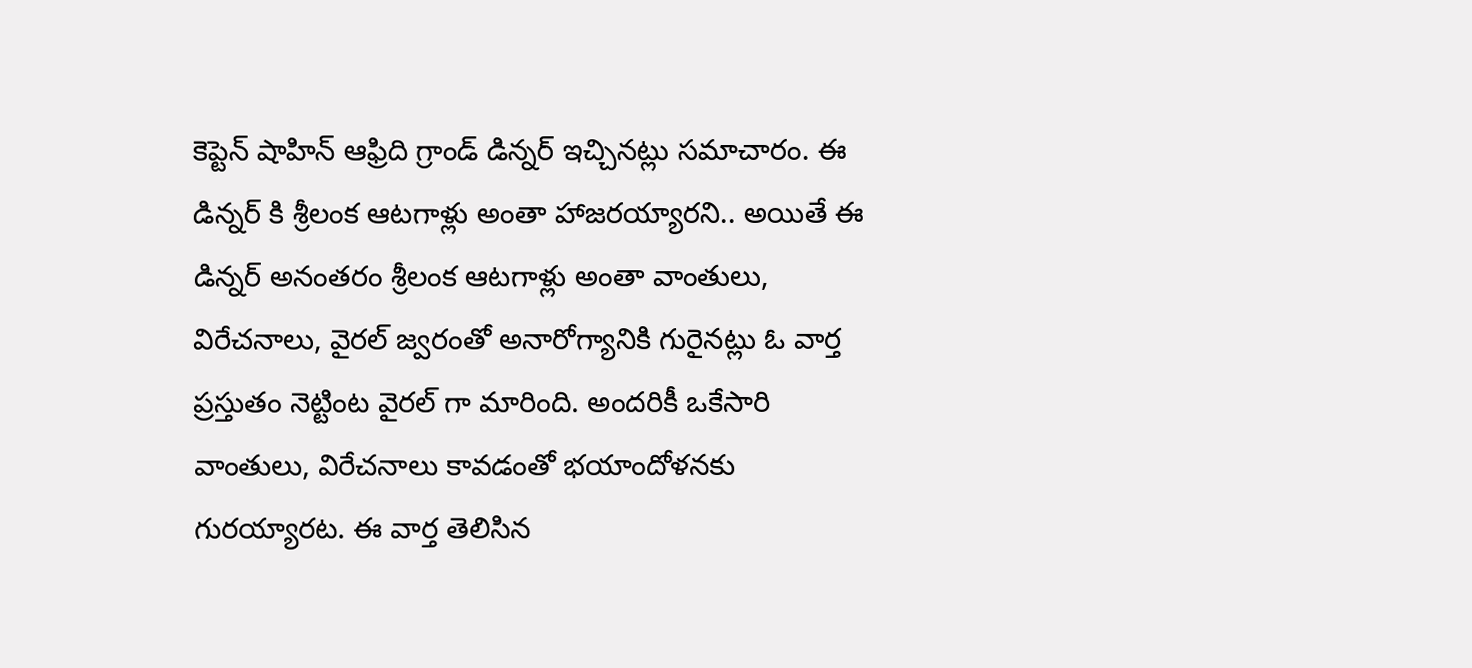కెప్టెన్ షాహిన్ ఆఫ్రిది గ్రాండ్ డిన్నర్ ఇచ్చినట్లు సమాచారం. ఈ డిన్నర్ కి శ్రీలంక ఆటగాళ్లు అంతా హాజరయ్యారని.. అయితే ఈ డిన్నర్ అనంతరం శ్రీలంక ఆటగాళ్లు అంతా వాంతులు, విరేచనాలు, వైరల్ జ్వరంతో అనారోగ్యానికి గురైనట్లు ఓ వార్త ప్రస్తుతం నెట్టింట వైరల్ గా మారింది. అందరికీ ఒకేసారి వాంతులు, విరేచనాలు కావడంతో భయాందోళనకు గురయ్యారట. ఈ వార్త తెలిసిన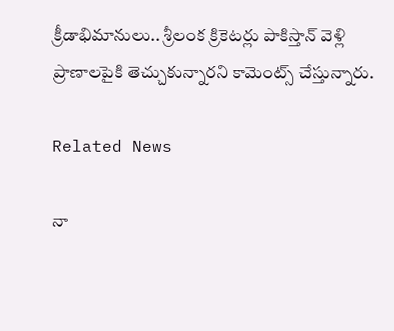క్రీడాభిమానులు.. శ్రీలంక క్రికెటర్లు పాకిస్తాన్ వెళ్లి ప్రాణాలపైకి తెచ్చుకున్నారని కామెంట్స్ చేస్తున్నారు.

Related News

నా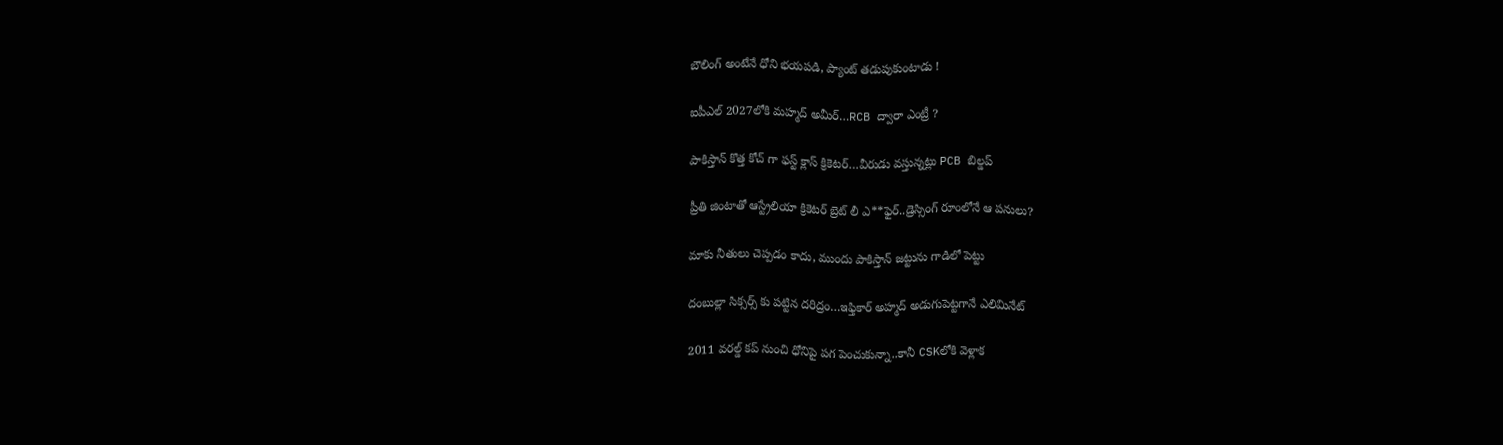బౌలింగ్ అంటేనే ధోని భ‌య‌ప‌డి, ప్యాంట్ త‌డుపుకుంటాడు !

ఐపీఎల్ 2027లోకి మహ్మద్ అమీర్…RCB ద్వారా ఎంట్రీ ?

పాకిస్తాన్ కొత్త‌ కోచ్ గా ఫ‌స్ట్ క్లాస్ క్రికెట‌ర్‌…వీరుడు వ‌స్తున్న‌ట్లు PCB బిల్డ‌ప్

ప్రీతి జింటాతో ఆస్ట్రేలియా క్రికెట‌ర్‌ బ్రెట్ లీ ఎ**ఫైర్‌..డ్రెస్సింగ్ రూంలోనే ఆ ప‌నులు?

మాకు నీతులు చెప్ప‌డం కాదు, ముందు పాకిస్తాన్ జ‌ట్టును గాడిలో పెట్టు

దంబుల్లా సిక్సర్స్ కు ప‌ట్టిన ద‌రిద్రం…ఇఫ్తికార్ అహ్మద్ అడుగుపెట్ట‌గానే ఎలిమినేట్

2011 వ‌ర‌ల్డ్ క‌ప్ నుంచి ధోనిపై ప‌గ పెంచుకున్నా..కానీ CSKలోకి వెళ్లాక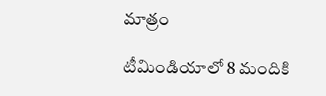మాత్రం

టీమిండియాలో 8 మందికి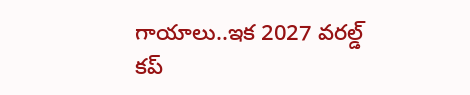గాయాలు..ఇక 2027 వ‌ర‌ల్డ్ క‌ప్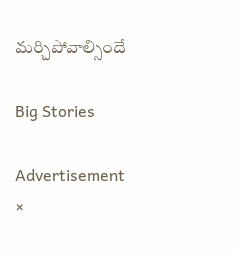మ‌ర్చిపోవాల్సిందే

Big Stories

Advertisement
×